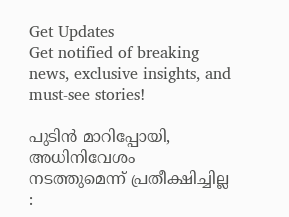Get Updates
Get notified of breaking news, exclusive insights, and must-see stories!

പുടിൻ മാറിപ്പോയി, അധിനിവേശം നടത്തുമെന്ന് പ്രതീക്ഷിച്ചില്ല :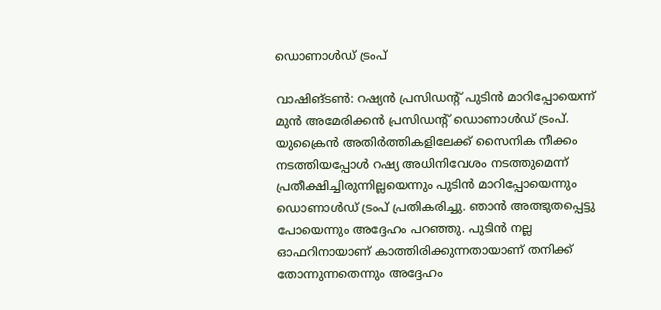ഡൊണാൾഡ് ട്രംപ്‌

വാഷിങ്‌ടൺ: റഷ്യൻ പ്രസിഡന്‍റ് പുടിൻ മാറിപ്പോയെന്ന് മുൻ അമേരിക്കൻ പ്രസിഡന്‍റ് ഡൊണാൾഡ് ട്രംപ്. യുക്രൈൻ അതിർത്തികളിലേക്ക് സൈനിക നീക്കം നടത്തിയപ്പോൾ റഷ്യ അധിനിവേശം നടത്തുമെന്ന് പ്രതീക്ഷിച്ചിരുന്നില്ലയെന്നും പുടിൻ മാറിപ്പോയെന്നും ഡൊണാൾഡ് ട്രംപ്‌ പ്രതികരിച്ചു. ഞാൻ അത്ഭുതപ്പെട്ടു പോയെന്നും അദ്ദേഹം പറഞ്ഞു. പുടിൻ നല്ല ഓഫറിനായാണ് കാത്തിരിക്കുന്നതായാണ് തനിക്ക് തോന്നുന്നതെന്നും അദ്ദേഹം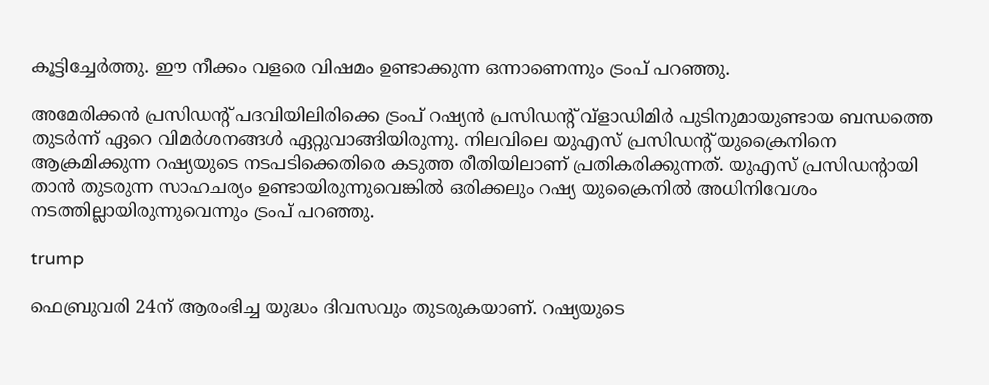കൂട്ടിച്ചേർത്തു. ഈ നീക്കം വളരെ വിഷമം ഉണ്ടാക്കുന്ന ഒന്നാണെന്നും ട്രംപ്‌ പറഞ്ഞു.

അമേരിക്കൻ പ്രസിഡന്‍റ് പദവിയിലിരിക്കെ ട്രംപ്‌ റഷ്യൻ പ്രസിഡന്‍റ് വ്‌ളാഡിമിർ പുടിനുമായുണ്ടായ ബന്ധത്തെ തുടർന്ന് ഏറെ വിമർശനങ്ങൾ ഏറ്റുവാങ്ങിയിരുന്നു. നിലവിലെ യുഎസ് പ്രസിഡന്‍റ് യുക്രൈനിനെ ആക്രമിക്കുന്ന റഷ്യയുടെ നടപടിക്കെതിരെ കടുത്ത രീതിയിലാണ് പ്രതികരിക്കുന്നത്. യുഎസ്‌ പ്രസിഡന്‍റായി താൻ തുടരുന്ന സാഹചര്യം ഉണ്ടായിരുന്നുവെങ്കിൽ ഒരിക്കലും റഷ്യ യുക്രൈനിൽ അധിനിവേശം നടത്തില്ലായിരുന്നുവെന്നും ട്രംപ് പറഞ്ഞു.

trump

ഫെബ്രുവരി 24ന് ആരംഭിച്ച യുദ്ധം ദിവസവും തുടരുകയാണ്. റഷ്യയുടെ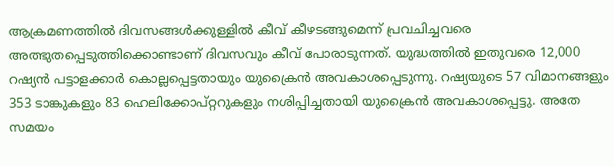ആക്രമണത്തിൽ ദിവസങ്ങൾക്കുള്ളിൽ കീവ് കീഴടങ്ങുമെന്ന് പ്രവചിച്ചവരെ അത്ഭുതപ്പെടുത്തിക്കൊണ്ടാണ് ദിവസവും കീവ് പോരാടുന്നത്. യുദ്ധത്തില്‍ ഇതുവരെ 12,000 റഷ്യന്‍ പട്ടാളക്കാര്‍ കൊല്ലപ്പെട്ടതായും യുക്രൈന്‍ അവകാശപ്പെടുന്നു. റഷ്യയുടെ 57 വിമാനങ്ങളും 353 ടാങ്കുകളും 83 ഹെലിക്കോപ്റ്ററുകളും നശിപ്പിച്ചതായി യുക്രൈന്‍ അവകാശപ്പെട്ടു. അതേ സമയം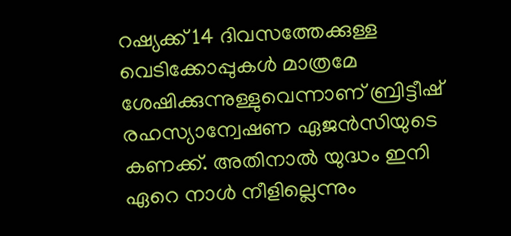റഷ്യക്ക് 14 ദിവസത്തേക്കുള്ള വെടിക്കോപ്പുകള്‍ മാത്രമേ ശേഷിക്കുന്നുള്ളുവെന്നാണ് ബ്രിട്ടീഷ് രഹസ്യാന്വേഷണ ഏജന്‍സിയുടെ കണക്ക്. അതിനാല്‍ യുദ്ധം ഇനി ഏറെ നാള്‍ നീളില്ലെന്നും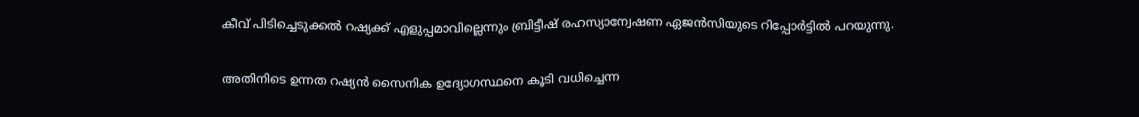കീവ് പിടിച്ചെടുക്കല്‍ റഷ്യക്ക് എളുപ്പമാവില്ലെന്നും ബ്രിട്ടീഷ് രഹസ്യാന്വേഷണ ഏജന്‍സിയുടെ റിപ്പോര്‍ട്ടില്‍ പറയുന്നു.

അതിനിടെ ഉന്നത റഷ്യന്‍ സൈനിക ഉദ്യോഗസ്ഥനെ കൂടി വധിച്ചെന്ന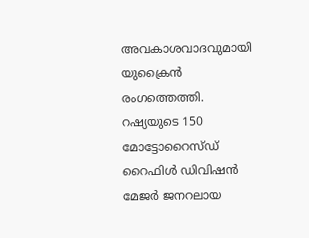അവകാശവാദവുമായി യുക്രൈന്‍ രംഗത്തെത്തി. റഷ്യയുടെ 150 മോട്ടോറൈസ്ഡ് റൈഫിള്‍ ഡിവിഷന്‍ മേജര്‍ ജനറലായ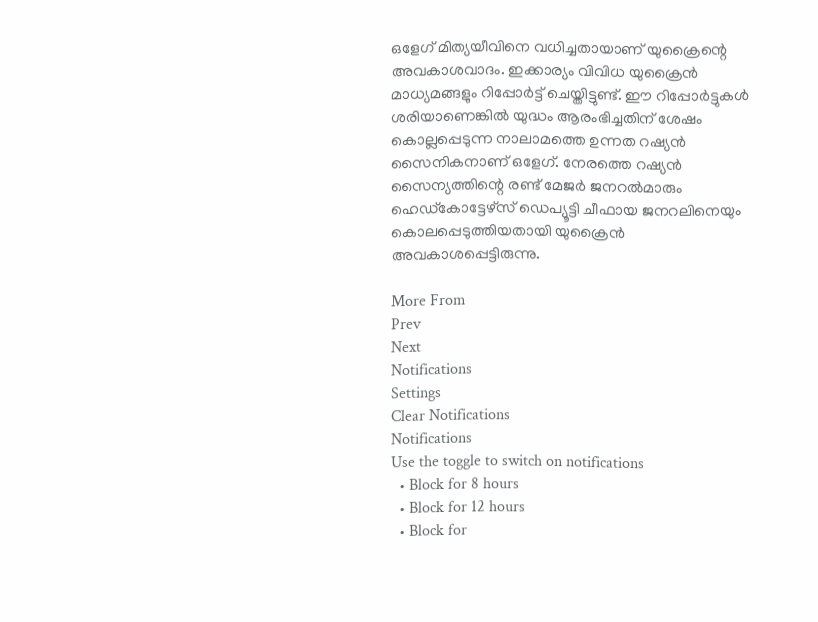ഒളേഗ് മിത്യയീവിനെ വധിച്ചതായാണ് യുക്രൈന്റെ അവകാശവാദം. ഇക്കാര്യം വിവിധ യുക്രൈന്‍ മാധ്യമങ്ങളും റിപ്പോര്‍ട്ട് ചെയ്തിട്ടുണ്ട്. ഈ റിപ്പോർട്ടുകൾ ശരിയാണെങ്കിൽ യുദ്ധം ആരംഭിച്ചതിന് ശേഷം കൊല്ലപ്പെടുന്ന നാലാമത്തെ ഉന്നത റഷ്യന്‍ സൈനികനാണ് ഒളേഗ്. നേരത്തെ റഷ്യന്‍ സൈന്യത്തിന്റെ രണ്ട് മേജര്‍ ജനറല്‍മാരും ഹെഡ്‌കോട്ടേഴ്‌സ് ഡെപ്യൂട്ടി ചീഫായ ജനറലിനെയും കൊലപ്പെടുത്തിയതായി യുക്രൈന്‍ അവകാശപ്പെട്ടിരുന്നു.

More From
Prev
Next
Notifications
Settings
Clear Notifications
Notifications
Use the toggle to switch on notifications
  • Block for 8 hours
  • Block for 12 hours
  • Block for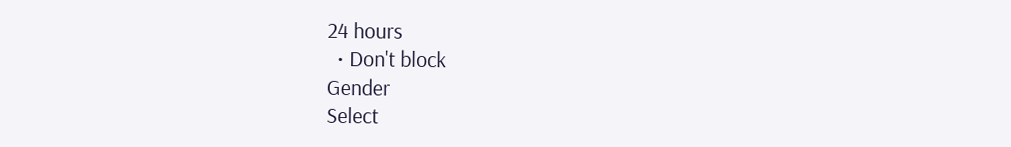24 hours
  • Don't block
Gender
Select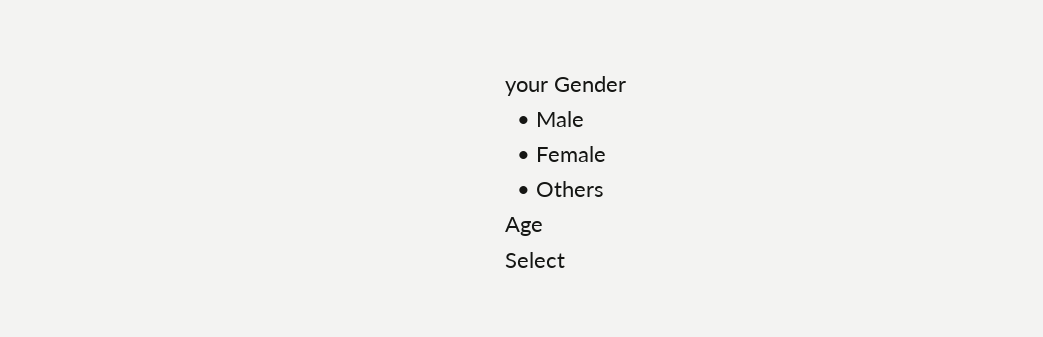your Gender
  • Male
  • Female
  • Others
Age
Select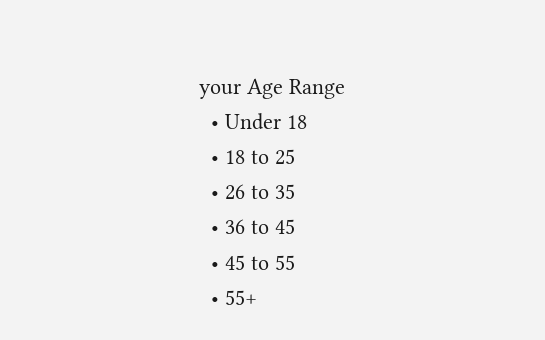your Age Range
  • Under 18
  • 18 to 25
  • 26 to 35
  • 36 to 45
  • 45 to 55
  • 55+